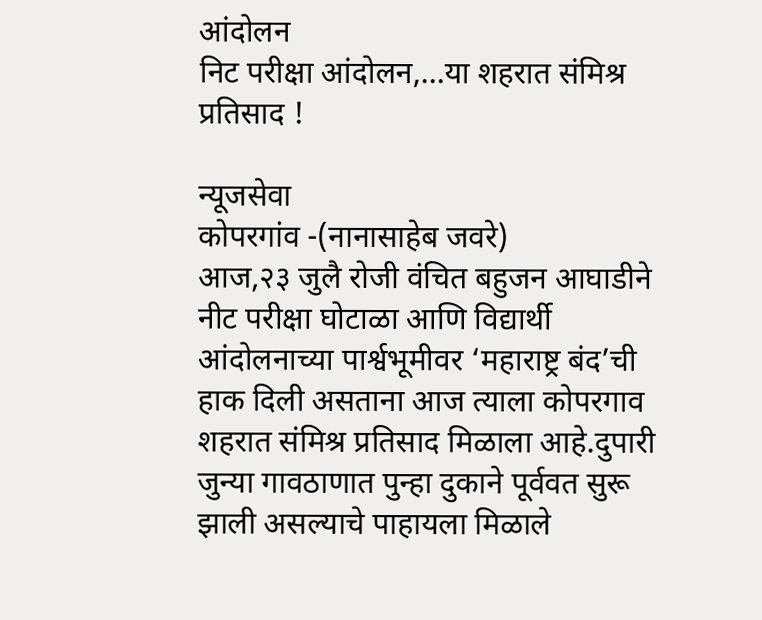आंदोलन
निट परीक्षा आंदोलन,…या शहरात संमिश्र प्रतिसाद !

न्यूजसेवा
कोपरगांव -(नानासाहेब जवरे)
आज,२३ जुलै रोजी वंचित बहुजन आघाडीने नीट परीक्षा घोटाळा आणि विद्यार्थी आंदोलनाच्या पार्श्वभूमीवर ‘महाराष्ट्र बंद’ची हाक दिली असताना आज त्याला कोपरगाव शहरात संमिश्र प्रतिसाद मिळाला आहे.दुपारी जुन्या गावठाणात पुन्हा दुकाने पूर्ववत सुरू झाली असल्याचे पाहायला मिळाले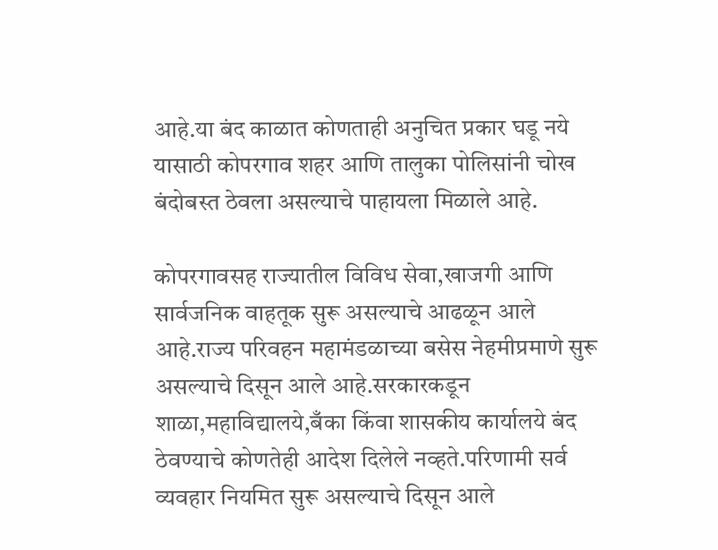आहे.या बंद काळात कोणताही अनुचित प्रकार घडू नये यासाठी कोपरगाव शहर आणि तालुका पोलिसांनी चोख बंदोबस्त ठेवला असल्याचे पाहायला मिळाले आहे.

कोपरगावसह राज्यातील विविध सेवा,खाजगी आणि सार्वजनिक वाहतूक सुरू असल्याचे आढळून आले आहे.राज्य परिवहन महामंडळाच्या बसेस नेहमीप्रमाणे सुरू असल्याचे दिसून आले आहे.सरकारकडून शाळा,महाविद्यालये,बँका किंवा शासकीय कार्यालये बंद ठेवण्याचे कोणतेही आदेश दिलेले नव्हते.परिणामी सर्व व्यवहार नियमित सुरू असल्याचे दिसून आले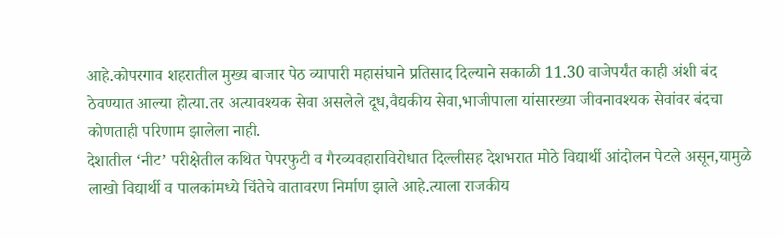आहे.कोपरगाव शहरातील मुख्य बाजार पेठ व्यापारी महासंघाने प्रतिसाद दिल्याने सकाळी 11.30 वाजेपर्यंत काही अंशी बंद ठेवण्यात आल्या होत्या.तर अत्यावश्यक सेवा असलेले दूध,वैद्यकीय सेवा,भाजीपाला यांसारख्या जीवनावश्यक सेवांवर बंदचा कोणताही परिणाम झालेला नाही.
देशातील ‘नीट’ परीक्षेतील कथित पेपरफुटी व गैरव्यवहाराविरोधात दिल्लीसह देशभरात मोठे विद्यार्थी आंदोलन पेटले असून,यामुळे लाखो विद्यार्थी व पालकांमध्ये चिंतेचे वातावरण निर्माण झाले आहे.त्याला राजकीय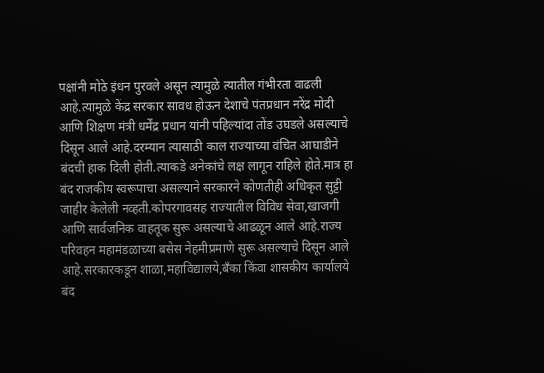पक्षांनी मोठे इंधन पुरवले असून त्यामुळे त्यातील गंभीरता वाढली आहे.त्यामुळे केंद्र सरकार सावध होऊन देशाचे पंतप्रधान नरेंद्र मोदी आणि शिक्षण मंत्री धर्मेंद्र प्रधान यांनी पहिल्यांदा तोंड उघडले असल्याचे दिसून आले आहे.दरम्यान त्यासाठी काल राज्याच्या वंचित आघाडीने बंदची हाक दिली होती.त्याकडे अनेकांचे लक्ष लागून राहिले होते.मात्र हा बंद राजकीय स्वरूपाचा असल्याने सरकारने कोणतीही अधिकृत सुट्टी जाहीर केलेली नव्हती.कोपरगावसह राज्यातील विविध सेवा,खाजगी आणि सार्वजनिक वाहतूक सुरू असल्याचे आढळून आले आहे.राज्य परिवहन महामंडळाच्या बसेस नेहमीप्रमाणे सुरू असल्याचे दिसून आले आहे.सरकारकडून शाळा,महाविद्यालये,बँका किंवा शासकीय कार्यालये बंद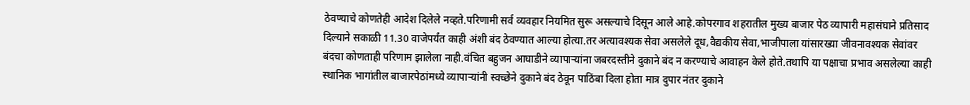ठेवण्याचे कोणतेही आदेश दिलेले नव्हते.परिणामी सर्व व्यवहार नियमित सुरू असल्याचे दिसून आले आहे.कोपरगाव शहरातील मुख्य बाजार पेठ व्यापारी महासंघाने प्रतिसाद दिल्याने सकाळी 11.30 वाजेपर्यंत काही अंशी बंद ठेवण्यात आल्या होत्या.तर अत्यावश्यक सेवा असलेले दूध,वैद्यकीय सेवा,भाजीपाला यांसारख्या जीवनावश्यक सेवांवर बंदचा कोणताही परिणाम झालेला नाही.वंचित बहुजन आघाडीने व्यापाऱ्यांना जबरदस्तीने दुकाने बंद न करण्याचे आवाहन केले होते.तथापि या पक्षाचा प्रभाव असलेल्या काही स्थानिक भागांतील बाजारपेठांमध्ये व्यापाऱ्यांनी स्वच्छेने दुकाने बंद ठेवून पाठिंबा दिला होता मात्र दुपार नंतर दुकाने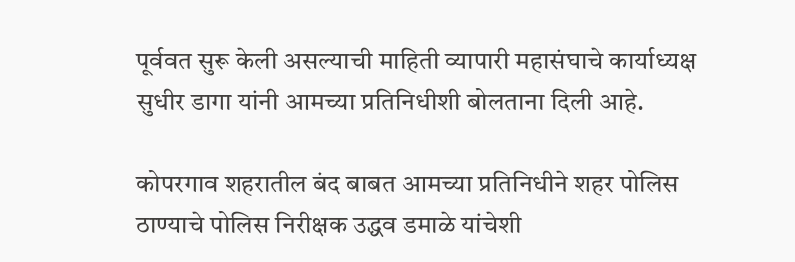पूर्ववत सुरू केली असल्याची माहिती व्यापारी महासंघाचे कार्याध्यक्ष सुधीर डागा यांनी आमच्या प्रतिनिधीशी बोलताना दिली आहे.

कोपरगाव शहरातील बंद बाबत आमच्या प्रतिनिधीने शहर पोलिस ठाण्याचे पोलिस निरीक्षक उद्धव डमाळे यांचेशी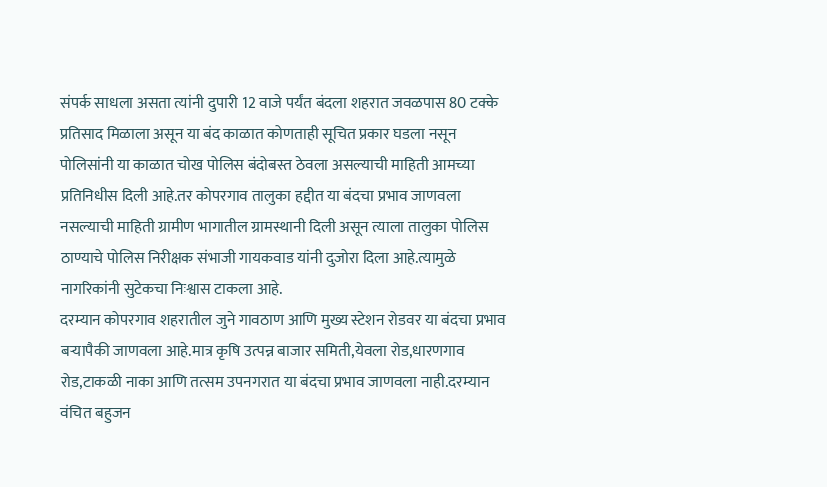संपर्क साधला असता त्यांनी दुपारी 12 वाजे पर्यंत बंदला शहरात जवळपास 80 टक्के प्रतिसाद मिळाला असून या बंद काळात कोणताही सूचित प्रकार घडला नसून पोलिसांनी या काळात चोख पोलिस बंदोबस्त ठेवला असल्याची माहिती आमच्या प्रतिनिधीस दिली आहे.तर कोपरगाव तालुका हद्दीत या बंदचा प्रभाव जाणवला नसल्याची माहिती ग्रामीण भागातील ग्रामस्थानी दिली असून त्याला तालुका पोलिस ठाण्याचे पोलिस निरीक्षक संभाजी गायकवाड यांनी दुजोरा दिला आहे.त्यामुळे नागरिकांनी सुटेकचा निःश्वास टाकला आहे.
दरम्यान कोपरगाव शहरातील जुने गावठाण आणि मुख्य स्टेशन रोडवर या बंदचा प्रभाव बऱ्यापैकी जाणवला आहे.मात्र कृषि उत्पन्न बाजार समिती,येवला रोड,धारणगाव रोड,टाकळी नाका आणि तत्सम उपनगरात या बंदचा प्रभाव जाणवला नाही.दरम्यान वंचित बहुजन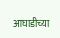आघाडीच्या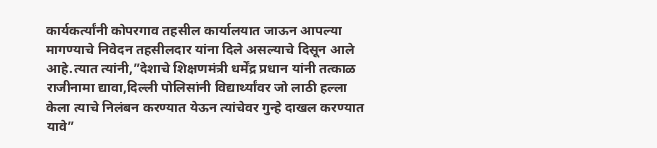कार्यकर्त्यांनी कोपरगाव तहसील कार्यालयात जाऊन आपल्या मागण्याचे निवेदन तहसीलदार यांना दिले असल्याचे दिसून आले आहे.त्यात त्यांनी,”देशाचे शिक्षणमंत्री धर्मेंद्र प्रधान यांनी तत्काळ राजीनामा द्यावा,दिल्ली पोलिसांनी विद्यार्थ्यांवर जो लाठी हल्ला केला त्याचे निलंबन करण्यात येऊन त्यांचेवर गुन्हे दाखल करण्यात यावे”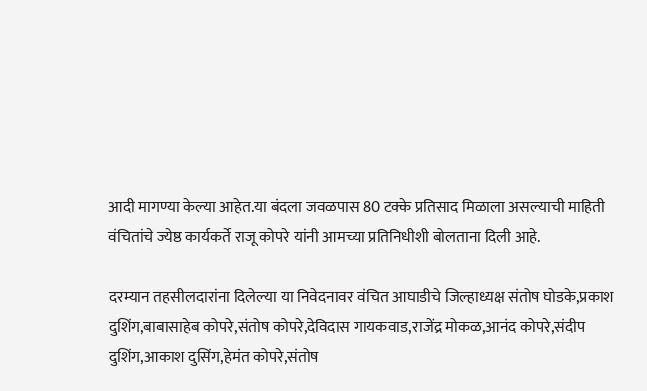आदी मागण्या केल्या आहेत.या बंदला जवळपास 80 टक्के प्रतिसाद मिळाला असल्याची माहिती वंचितांचे ज्येष्ठ कार्यकर्ते राजू कोपरे यांनी आमच्या प्रतिनिधीशी बोलताना दिली आहे.

दरम्यान तहसीलदारांना दिलेल्या या निवेदनावर वंचित आघाडीचे जिल्हाध्यक्ष संतोष घोडके,प्रकाश दुशिंग,बाबासाहेब कोपरे,संतोष कोपरे,देविदास गायकवाड,राजेंद्र मोकळ,आनंद कोपरे,संदीप दुशिंग,आकाश दुसिंग,हेमंत कोपरे,संतोष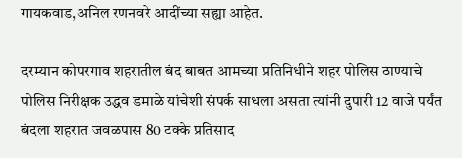गायकवाड,अनिल रणनवरे आदींच्या सह्या आहेत.

दरम्यान कोपरगाव शहरातील बंद बाबत आमच्या प्रतिनिधीने शहर पोलिस ठाण्याचे पोलिस निरीक्षक उद्धव डमाळे यांचेशी संपर्क साधला असता त्यांनी दुपारी 12 वाजे पर्यंत बंदला शहरात जवळपास 80 टक्के प्रतिसाद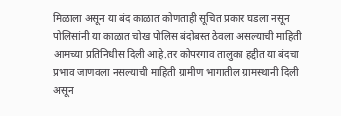मिळाला असून या बंद काळात कोणताही सूचित प्रकार घडला नसून पोलिसांनी या काळात चोख पोलिस बंदोबस्त ठेवला असल्याची माहिती आमच्या प्रतिनिधीस दिली आहे.तर कोपरगाव तालुका हद्दीत या बंदचा प्रभाव जाणवला नसल्याची माहिती ग्रामीण भागातील ग्रामस्थानी दिली असून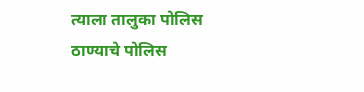त्याला तालुका पोलिस ठाण्याचे पोलिस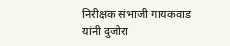निरीक्षक संभाजी गायकवाड यांनी दुजोरा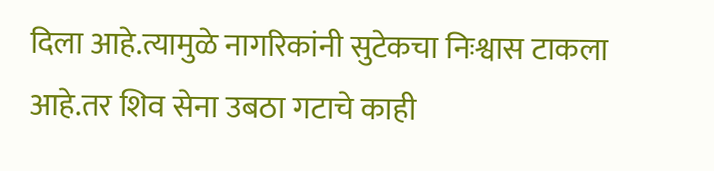दिला आहे.त्यामुळे नागरिकांनी सुटेकचा निःश्वास टाकला आहे.तर शिव सेना उबठा गटाचे काही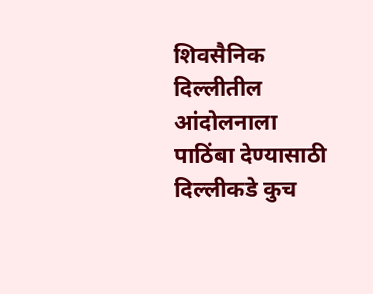शिवसैनिक दिल्लीतील आंदोलनाला पाठिंबा देण्यासाठी दिल्लीकडे कुच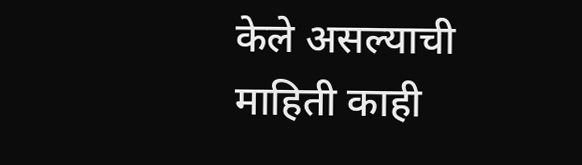केले असल्याची माहिती काही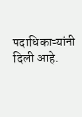पदाधिकाऱ्यांनी दिली आहे.